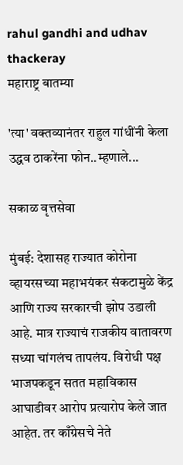rahul gandhi and udhav thackeray
महाराष्ट्र बातम्या

'त्या' वक्तव्यानंतर राहुल गांधींनी केला उद्धव ठाकरेंना फोन..म्हणाले...

सकाळ वृत्तसेवा

मुंबई: देशासह राज्यात कोरोना व्हायरसच्या महाभयंकर संकटामुळे केंद्र आणि राज्य सरकारची झोप उडाली आहे. मात्र राज्याचं राजकीय वातावरण सध्या चांगलंच तापलंय. विरोधी पक्ष भाजपकडून सतत महाविकास आघाडीवर आरोप प्रत्यारोप केले जात आहेत. तर काँग्रेसचे नेते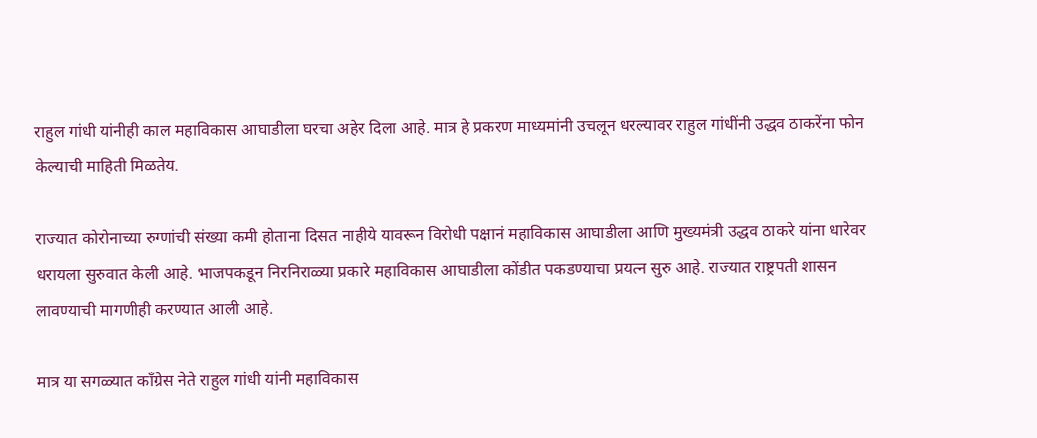राहुल गांधी यांनीही काल महाविकास आघाडीला घरचा अहेर दिला आहे. मात्र हे प्रकरण माध्यमांनी उचलून धरल्यावर राहुल गांधींनी उद्धव ठाकरेंना फोन केल्याची माहिती मिळतेय.

राज्यात कोरोनाच्या रुग्णांची संख्या कमी होताना दिसत नाहीये यावरून विरोधी पक्षानं महाविकास आघाडीला आणि मुख्यमंत्री उद्धव ठाकरे यांना धारेवर धरायला सुरुवात केली आहे. भाजपकडून निरनिराळ्या प्रकारे महाविकास आघाडीला कोंडीत पकडण्याचा प्रयत्न सुरु आहे. राज्यात राष्ट्रपती शासन लावण्याची मागणीही करण्यात आली आहे.

मात्र या सगळ्यात काँग्रेस नेते राहुल गांधी यांनी महाविकास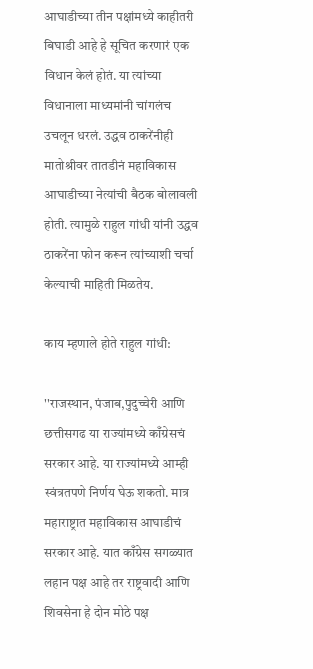आघाडीच्या तीन पक्षांमध्ये काहीतरी बिघाडी आहे हे सूचित करणारं एक विधान केलं होतं. या त्यांच्या विधानाला माध्यमांनी चांगलंच उचलून धरलं. उद्धव ठाकरेंनीही मातोश्रीवर तातडीनं महाविकास आघाडीच्या नेत्यांची बैठक बोलावली होती. त्यामुळे राहुल गांधी यांनी उद्धव ठाकरेंना फोन करून त्यांच्याशी चर्चा केल्याची माहिती मिळतेय.

काय म्हणाले होते राहुल गांधी:

''राजस्थान, पंजाब,पुदुच्चेरी आणि छत्तीसगढ या राज्यांमध्ये काँग्रेसचं सरकार आहे. या राज्यांमध्ये आम्ही स्वंत्रतपणे निर्णय घेऊ शकतो. मात्र महाराष्ट्रात महाविकास आघाडीचं सरकार आहे. यात काँग्रेस सगळ्यात लहान पक्ष आहे तर राष्ट्रवादी आणि शिवसेना हे दोन मोठे पक्ष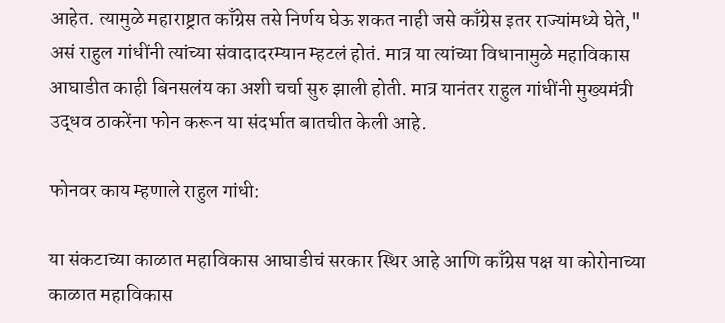आहेत. त्यामुळे महाराष्ट्रात काँग्रेस तसे निर्णय घेऊ शकत नाही जसे काँग्रेस इतर राज्यांमध्ये घेते," असं राहुल गांधींनी त्यांच्या संवादादरम्यान म्हटलं होतं. मात्र या त्यांच्या विधानामुळे महाविकास आघाडीत काही बिनसलंय का अशी चर्चा सुरु झाली होती. मात्र यानंतर राहुल गांधींनी मुख्यमंत्री उद्धव ठाकरेंना फोन करून या संदर्भात बातचीत केली आहे.

फोनवर काय म्हणाले राहुल गांधी:

या संकटाच्या काळात महाविकास आघाडीचं सरकार स्थिर आहे आणि काँग्रेस पक्ष या कोरोनाच्या काळात महाविकास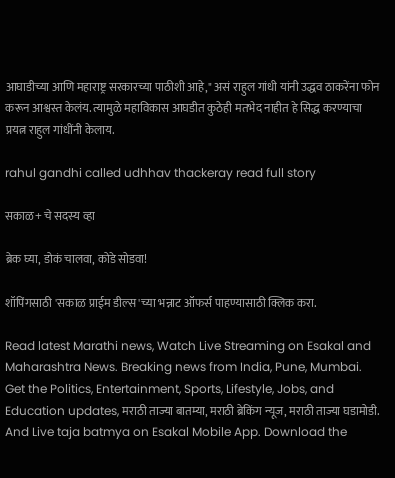आघाडीच्या आणि महाराष्ट्र सरकारच्या पाठीशी आहे," असं राहुल गांधी यांनी उद्धव ठाकरेंना फोन करून आश्वस्त केलंय. त्यामुळे महाविकास आघडीत कुठेही मतभेद नाहीत हे सिद्ध करण्याचा प्रयत्न राहुल गांधींनी केलाय.

rahul gandhi called udhhav thackeray read full story

सकाळ+ चे सदस्य व्हा

ब्रेक घ्या, डोकं चालवा, कोडे सोडवा!

शॉपिंगसाठी 'सकाळ प्राईम डील्स'च्या भन्नाट ऑफर्स पाहण्यासाठी क्लिक करा.

Read latest Marathi news, Watch Live Streaming on Esakal and Maharashtra News. Breaking news from India, Pune, Mumbai. Get the Politics, Entertainment, Sports, Lifestyle, Jobs, and Education updates, मराठी ताज्या बातम्या, मराठी ब्रेकिंग न्यूज, मराठी ताज्या घडामोडी. And Live taja batmya on Esakal Mobile App. Download the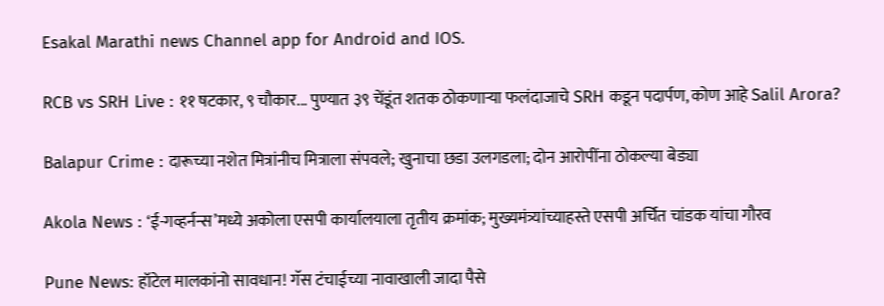Esakal Marathi news Channel app for Android and IOS.

RCB vs SRH Live : ११ षटकार, ९ चौकार... पुण्यात ३९ चेंडूंत शतक ठोकणाऱ्या फलंदाजाचे SRH कडून पदार्पण, कोण आहे Salil Arora?

Balapur Crime : दारूच्या नशेत मित्रांनीच मित्राला संपवले; खुनाचा छडा उलगडला; दोन आरोपींना ठोकल्या बेड्या

Akola News : ‘ई-गव्हर्नन्स’मध्ये अकोला एसपी कार्यालयाला तृतीय क्रमांक; मुख्यमंत्र्यांच्याहस्ते एसपी अर्चित चांडक यांचा गौरव

Pune News: हॉटेल मालकांनो सावधान! गॅस टंचाईच्या नावाखाली जादा पैसे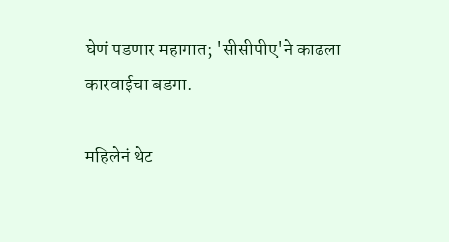घेणं पडणार महागात; 'सीसीपीए'ने काढला कारवाईचा बडगा.

महिलेनं थेट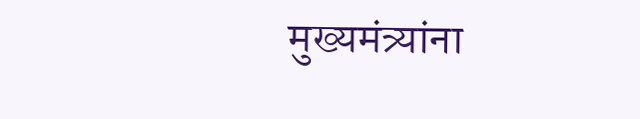मुख्यमंत्र्यांना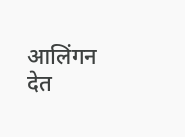आलिंगन देत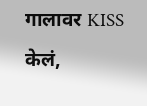गालावर KISS केलं,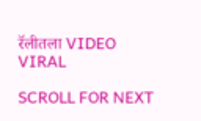रॅलीतला VIDEO VIRAL

SCROLL FOR NEXT